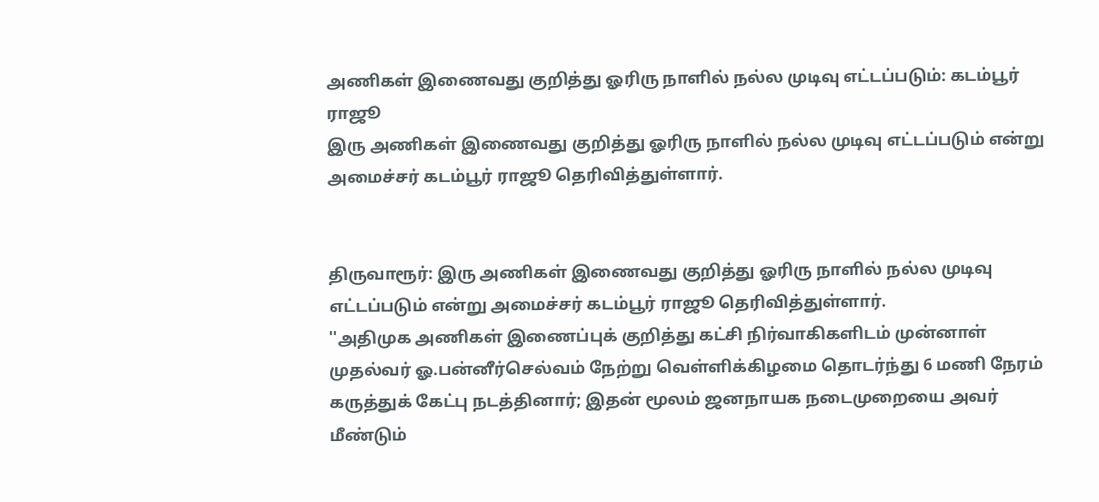அணிகள் இணைவது குறித்து ஓரிரு நாளில் நல்ல முடிவு எட்டப்படும்: கடம்பூர் ராஜூ
இரு அணிகள் இணைவது குறித்து ஓரிரு நாளில் நல்ல முடிவு எட்டப்படும் என்று அமைச்சர் கடம்பூர் ராஜூ தெரிவித்துள்ளார்.


திருவாரூர்: இரு அணிகள் இணைவது குறித்து ஓரிரு நாளில் நல்ல முடிவு எட்டப்படும் என்று அமைச்சர் கடம்பூர் ராஜூ தெரிவித்துள்ளார்.
''அதிமுக அணிகள் இணைப்புக் குறித்து கட்சி நிர்வாகிகளிடம் முன்னாள் முதல்வர் ஓ.பன்னீர்செல்வம் நேற்று வெள்ளிக்கிழமை தொடர்ந்து 6 மணி நேரம் கருத்துக் கேட்பு நடத்தினார்; இதன் மூலம் ஜனநாயக நடைமுறையை அவர் மீண்டும்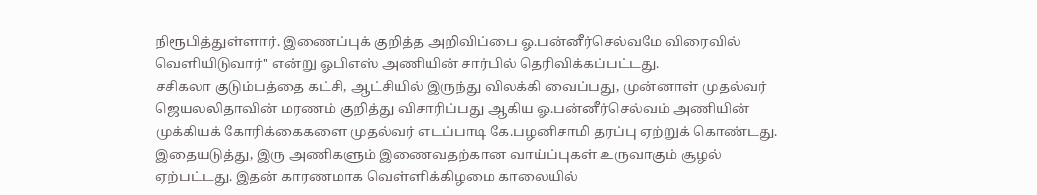நிரூபித்துள்ளார். இணைப்புக் குறித்த அறிவிப்பை ஓ.பன்னீர்செல்வமே விரைவில் வெளியிடுவார்'' என்று ஓபிஎஸ் அணியின் சார்பில் தெரிவிக்கப்பட்டது.
சசிகலா குடும்பத்தை கட்சி, ஆட்சியில் இருந்து விலக்கி வைப்பது, முன்னாள் முதல்வர் ஜெயலலிதாவின் மரணம் குறித்து விசாரிப்பது ஆகிய ஓ.பன்னீர்செல்வம் அணியின் முக்கியக் கோரிக்கைகளை முதல்வர் எடப்பாடி கே.பழனிசாமி தரப்பு ஏற்றுக் கொண்டது. இதையடுத்து, இரு அணிகளும் இணைவதற்கான வாய்ப்புகள் உருவாகும் சூழல் ஏற்பட்டது. இதன் காரணமாக வெள்ளிக்கிழமை காலையில்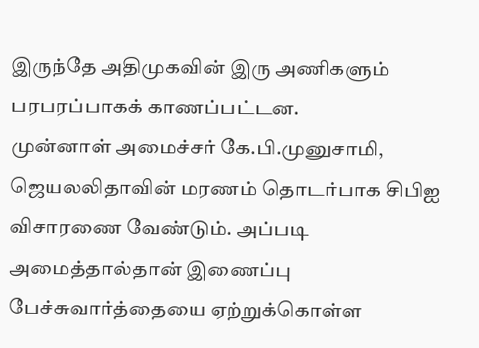இருந்தே அதிமுகவின் இரு அணிகளும் பரபரப்பாகக் காணப்பட்டன.
முன்னாள் அமைச்சர் கே.பி.முனுசாமி, ஜெயலலிதாவின் மரணம் தொடர்பாக சிபிஐ விசாரணை வேண்டும். அப்படி அமைத்தால்தான் இணைப்பு பேச்சுவார்த்தையை ஏற்றுக்கொள்ள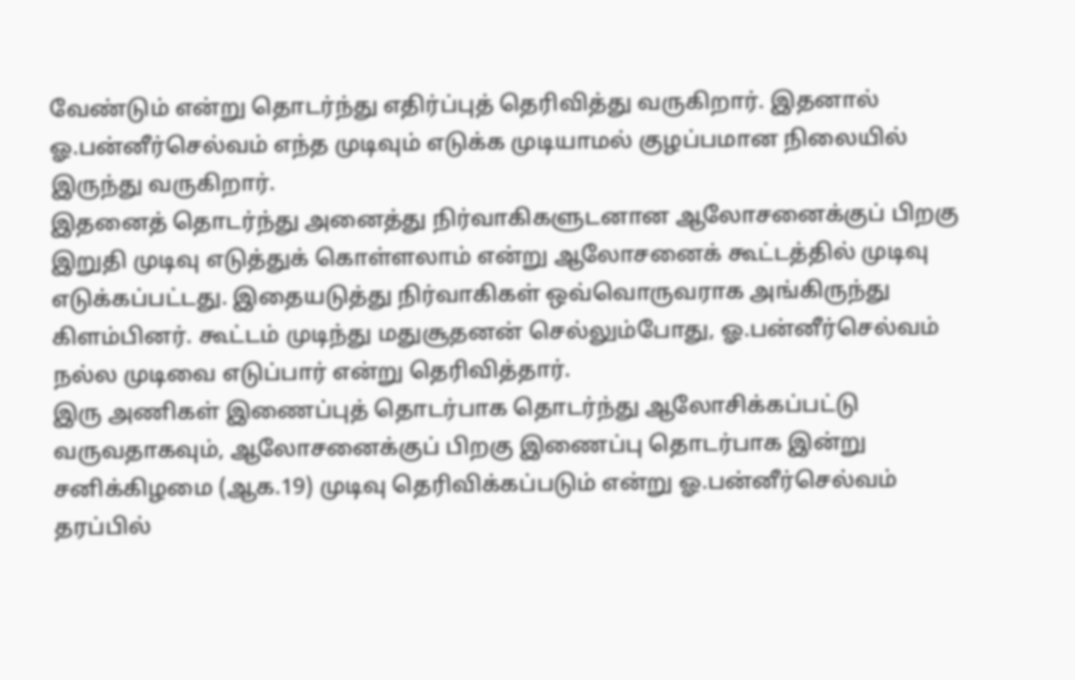வேண்டும் என்று தொடர்ந்து எதிர்ப்புத் தெரிவித்து வருகிறார். இதனால் ஓ.பன்னீர்செல்வம் எந்த முடிவும் எடுக்க முடியாமல் குழப்பமான நிலையில் இருந்து வருகிறார்.
இதனைத் தொடர்ந்து அனைத்து நிர்வாகிகளுடனான ஆலோசனைக்குப் பிறகு இறுதி முடிவு எடுத்துக் கொள்ளலாம் என்று ஆலோசனைக் கூட்டத்தில் முடிவு எடுக்கப்பட்டது. இதையடுத்து நிர்வாகிகள் ஒவ்வொருவராக அங்கிருந்து கிளம்பினர். கூட்டம் முடிந்து மதுசூதனன் செல்லும்போது, ஓ.பன்னீர்செல்வம் நல்ல முடிவை எடுப்பார் என்று தெரிவித்தார்.
இரு அணிகள் இணைப்புத் தொடர்பாக தொடர்ந்து ஆலோசிக்கப்பட்டு வருவதாகவும், ஆலோசனைக்குப் பிறகு இணைப்பு தொடர்பாக இன்று சனிக்கிழமை (ஆக.19) முடிவு தெரிவிக்கப்படும் என்று ஓ.பன்னீர்செல்வம் தரப்பில்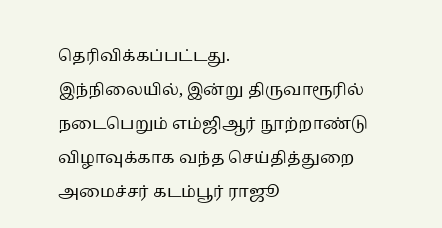தெரிவிக்கப்பட்டது.
இந்நிலையில், இன்று திருவாரூரில் நடைபெறும் எம்ஜிஆர் நூற்றாண்டு விழாவுக்காக வந்த செய்தித்துறை அமைச்சர் கடம்பூர் ராஜூ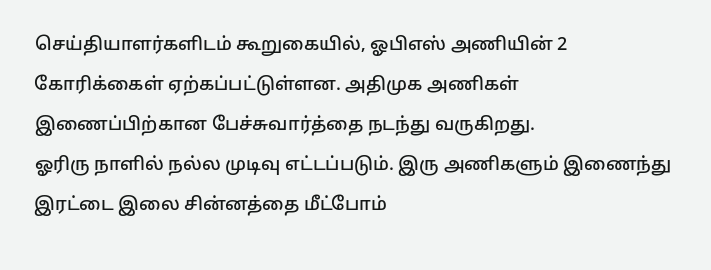செய்தியாளர்களிடம் கூறுகையில், ஓபிஎஸ் அணியின் 2 கோரிக்கைள் ஏற்கப்பட்டுள்ளன. அதிமுக அணிகள் இணைப்பிற்கான பேச்சுவார்த்தை நடந்து வருகிறது.
ஓரிரு நாளில் நல்ல முடிவு எட்டப்படும். இரு அணிகளும் இணைந்து இரட்டை இலை சின்னத்தை மீட்போம்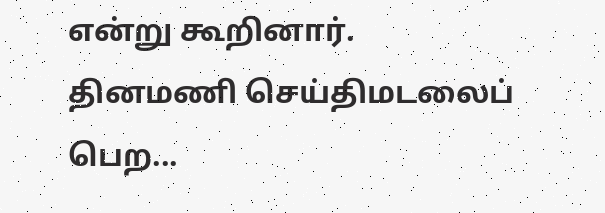என்று கூறினார்.
தினமணி செய்திமடலைப் பெற...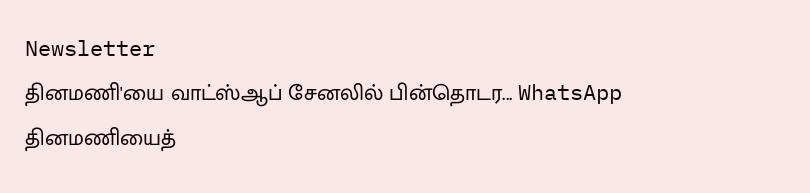Newsletter
தினமணி'யை வாட்ஸ்ஆப் சேனலில் பின்தொடர... WhatsApp
தினமணியைத்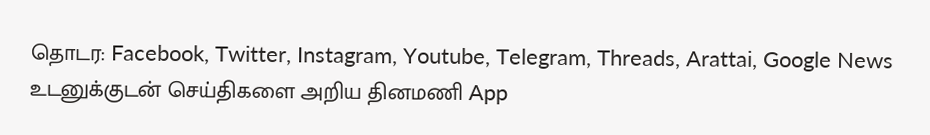தொடர: Facebook, Twitter, Instagram, Youtube, Telegram, Threads, Arattai, Google News
உடனுக்குடன் செய்திகளை அறிய தினமணி App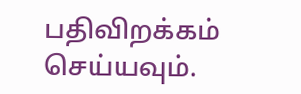பதிவிறக்கம் செய்யவும்.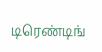டிரெண்டிங்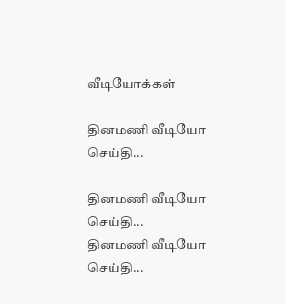வீடியோக்கள்

தினமணி வீடியோ செய்தி...

தினமணி வீடியோ செய்தி...
தினமணி வீடியோ செய்தி...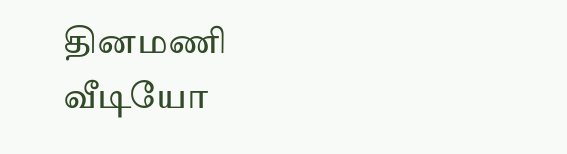தினமணி வீடியோ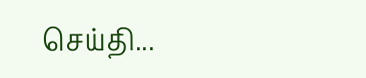செய்தி...